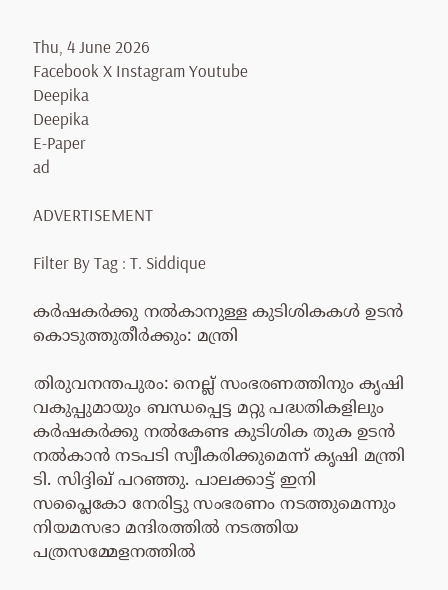Thu, 4 June 2026
Facebook X Instagram Youtube
Deepika
Deepika
E-Paper
ad

ADVERTISEMENT

Filter By Tag : T. Siddique

കർഷകർക്കു നൽകാനുള്ള കുടിശികകൾ ഉടൻ കൊടുത്തുതീർക്കും: മന്ത്രി

തിരുവനന്തപുരം: നെല്ല് സംഭരണത്തിനും കൃഷി വകുപ്പുമായും ബന്ധപ്പെട്ട മറ്റു പദ്ധതികളിലും കർഷകർക്കു നൽകേണ്ട കുടിശിക തുക ഉടൻ നൽകാൻ നടപടി സ്വീകരിക്കുമെന്ന് കൃഷി മന്ത്രി ടി. സിദ്ദിഖ് പറഞ്ഞു. പാലക്കാട്ട് ഇനി സപ്ലൈകോ നേരിട്ടു സംഭരണം നടത്തുമെന്നും നിയമസഭാ മന്ദിരത്തിൽ നടത്തിയ പത്രസമ്മേളനത്തിൽ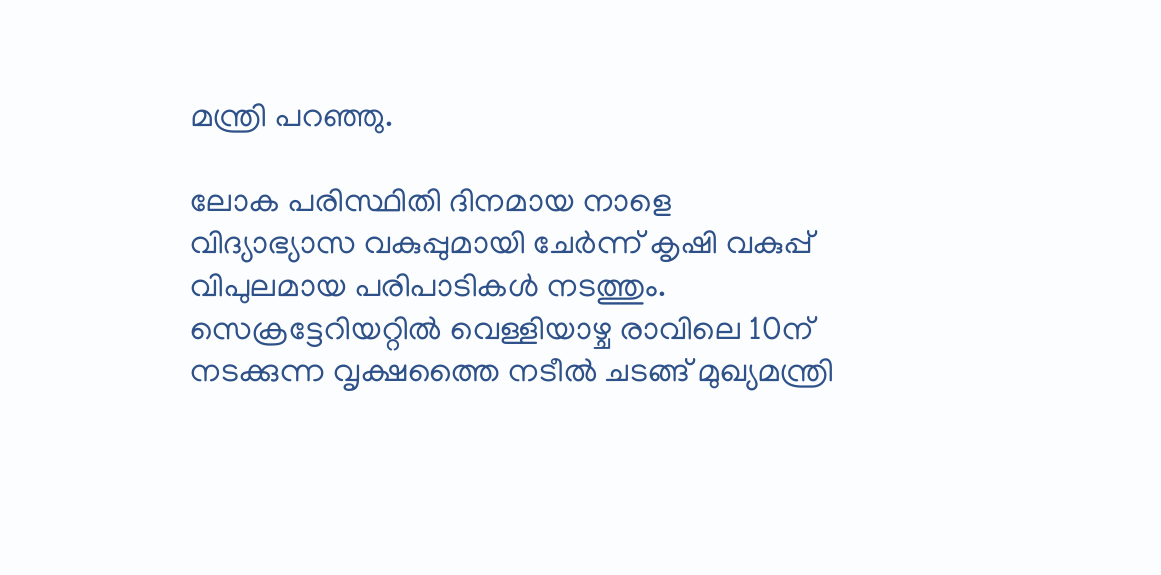മന്ത്രി പറഞ്ഞു.

ലോക പരിസ്ഥിതി ദിനമായ നാളെ വിദ്യാഭ്യാസ വകുപ്പുമായി ചേർന്ന് കൃഷി വകുപ്പ് വിപുലമായ പരിപാടികൾ നടത്തും. സെക്രട്ടേറിയറ്റിൽ വെള്ളിയാഴ്ച രാവിലെ 10ന് നടക്കുന്ന വൃക്ഷത്തൈ നടീൽ ചടങ്ങ് മുഖ്യമന്ത്രി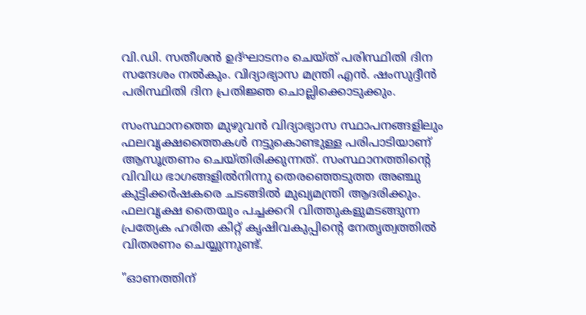വി.ഡി. സതീശൻ ഉദ്ഘാടനം ചെയ്ത് പരിസ്ഥിതി ദിന സന്ദേശം നൽകും. വിദ്യാഭ്യാസ മന്ത്രി എൻ. ഷംസുദ്ദീൻ പരിസ്ഥിതി ദിന പ്രതിജ്ഞ ചൊല്ലിക്കൊടുക്കും.

സംസ്ഥാനത്തെ മുഴുവൻ വിദ്യാഭ്യാസ സ്ഥാപനങ്ങളിലും ഫലവൃക്ഷത്തൈകൾ നട്ടുകൊണ്ടുള്ള പരിപാടിയാണ് ആസൂത്രണം ചെയ്തിരിക്കുന്നത്. സംസ്ഥാനത്തിന്‍റെ വിവിധ ഭാഗങ്ങളിൽനിന്നു തെരഞ്ഞെടുത്ത അഞ്ചു കുട്ടിക്കർഷകരെ ചടങ്ങിൽ മുഖ്യമന്ത്രി ആദരിക്കും. ഫലവൃക്ഷ തൈയും പച്ചക്കറി വിത്തുകളുമടങ്ങുന്ന പ്രത്യേക ഹരിത കിറ്റ് കൃഷിവകുപ്പിന്‍റെ നേതൃത്വത്തിൽ വിതരണം ചെയ്യുന്നുണ്ട്.

"ഓണത്തിന്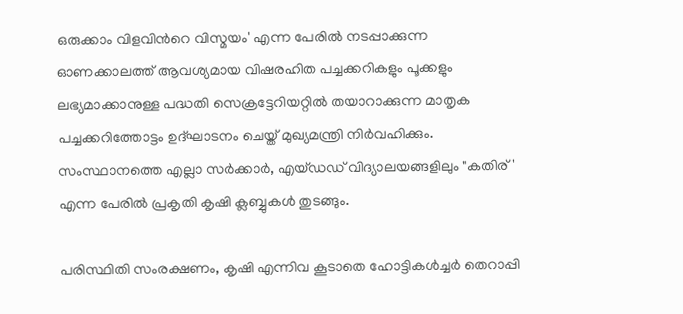ഒരുക്കാം വിളവിന്‍റെ വിസ്മയം' എന്ന പേരിൽ നടപ്പാക്കുന്ന ഓണക്കാലത്ത് ആവശ്യമായ വിഷരഹിത പച്ചക്കറികളും പൂക്കളും ലഭ്യമാക്കാനുള്ള പദ്ധതി സെക്രട്ടേറിയറ്റിൽ തയാറാക്കുന്ന മാതൃക പച്ചക്കറിത്തോട്ടം ഉദ്ഘാടനം ചെയ്ത് മുഖ്യമന്ത്രി നിർവഹിക്കും. സംസ്ഥാനത്തെ എല്ലാ സർക്കാർ, എയ്ഡഡ് വിദ്യാലയങ്ങളിലും "കതിര്' എന്ന പേരിൽ പ്രകൃതി കൃഷി ക്ലബ്ബുകൾ തുടങ്ങും.

പരിസ്ഥിതി സംരക്ഷണം, കൃഷി എന്നിവ കൂടാതെ ഹോട്ടികൾച്ചർ തെറാപ്പി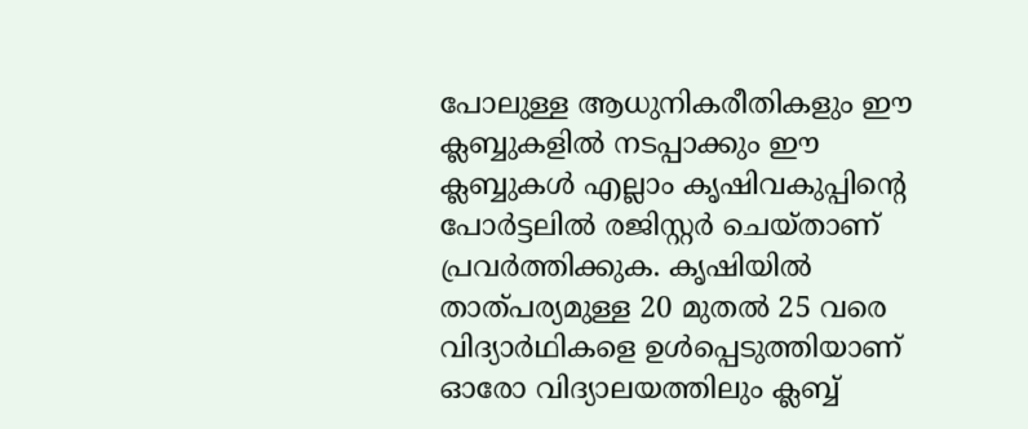പോലുള്ള ആധുനികരീതികളും ഈ ക്ലബ്ബുകളിൽ നടപ്പാക്കും ഈ ക്ലബ്ബുകൾ എല്ലാം കൃഷിവകുപ്പിന്‍റെ പോർട്ടലിൽ രജിസ്റ്റർ ചെയ്താണ് പ്രവർത്തിക്കുക. കൃഷിയിൽ താത്പര്യമുള്ള 20 മുതൽ 25 വരെ വിദ്യാർഥികളെ ഉൾപ്പെടുത്തിയാണ് ഓരോ വിദ്യാലയത്തിലും ക്ലബ്ബ്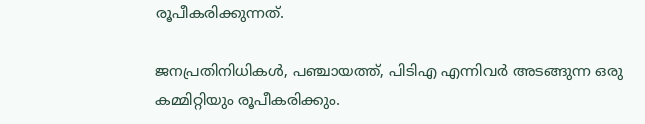രൂപീകരിക്കുന്നത്.

ജനപ്രതിനിധികൾ, പഞ്ചായത്ത്, പിടിഎ എന്നിവർ അടങ്ങുന്ന ഒരു കമ്മിറ്റിയും രൂപീകരിക്കും.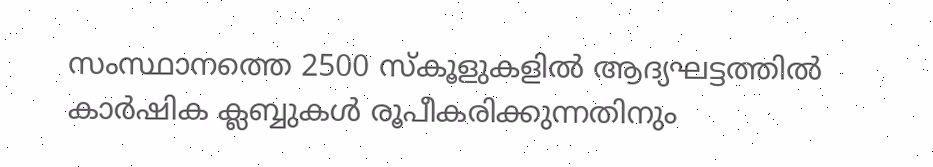സംസ്ഥാനത്തെ 2500 സ്കൂളുകളിൽ ആദ്യഘട്ടത്തിൽ കാർഷിക ക്ലബ്ബുകൾ രൂപീകരിക്കുന്നതിനും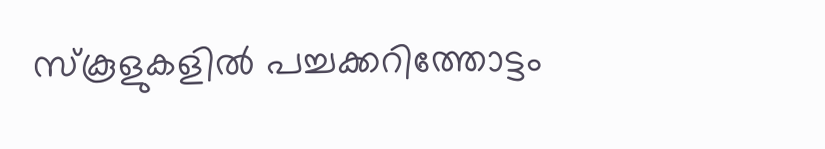സ്കൂളുകളിൽ പച്ചക്കറിത്തോട്ടം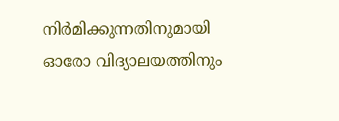നിർമിക്കുന്നതിനുമായി ഓരോ വിദ്യാലയത്തിനും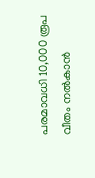പരമാവധി 10,000 രൂപ വീതം നൽകാൻ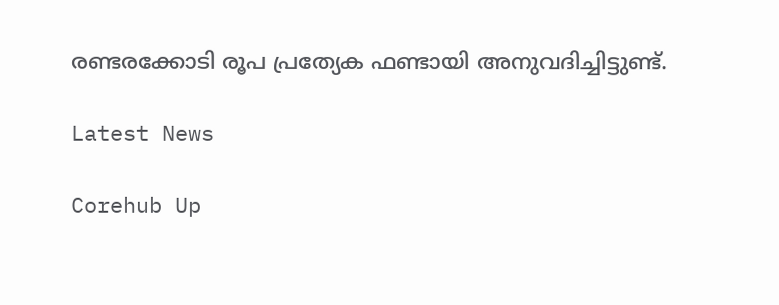രണ്ടരക്കോടി രൂപ പ്രത്യേക ഫണ്ടായി അനുവദിച്ചിട്ടുണ്ട്.

Latest News

Corehub Up